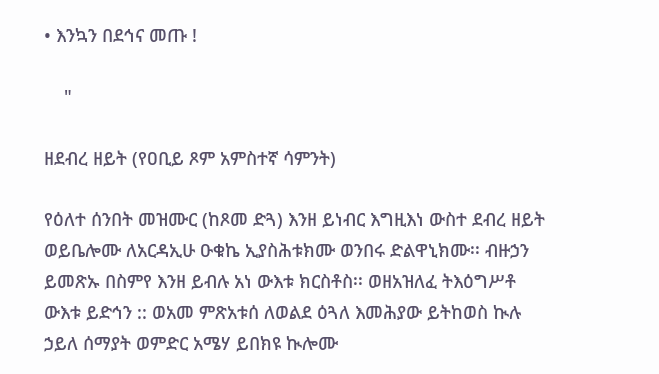• እንኳን በደኅና መጡ !

    "

ዘደብረ ዘይት (የዐቢይ ጾም አምስተኛ ሳምንት)

የዕለተ ሰንበት መዝሙር (ከጾመ ድጓ) እንዘ ይነብር እግዚእነ ውስተ ደብረ ዘይት ወይቤሎሙ ለአርዳኢሁ ዑቁኬ ኢያስሕቱክሙ ወንበሩ ድልዋኒክሙ፡፡ ብዙኃን ይመጽኡ በስምየ እንዘ ይብሉ አነ ውእቱ ክርስቶስ፡፡ ወዘአዝለፈ ትእዕግሥቶ ውእቱ ይድኅን :: ወአመ ምጽአቱሰ ለወልደ ዕጓለ እመሕያው ይትከወስ ኲሉ ኃይለ ሰማያት ወምድር አሜሃ ይበክዩ ኲሎሙ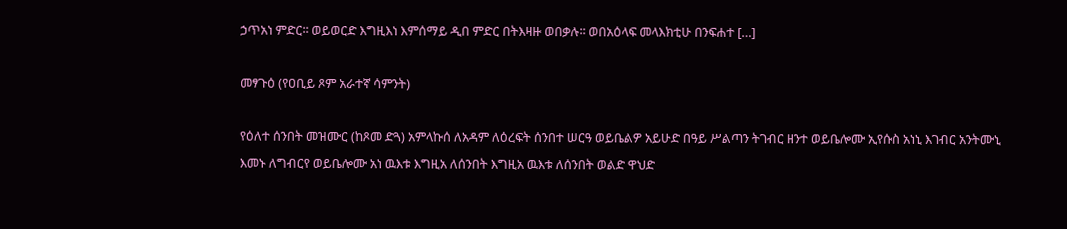ኃጥአነ ምድር፡፡ ወይወርድ እግዚእነ እምሰማይ ዲበ ምድር በትእዛዙ ወበቃሉ፡፡ ወበአዕላፍ መላእክቲሁ በንፍሐተ […]

መፃጉዕ (የዐቢይ ጾም አራተኛ ሳምንት)

የዕለተ ሰንበት መዝሙር (ከጾመ ድጓ) አምላኩሰ ለአዳም ለዕረፍት ሰንበተ ሠርዓ ወይቤልዎ አይሁድ በዓይ ሥልጣን ትገብር ዘንተ ወይቤሎሙ ኢየሱስ አነኒ እገብር አንትሙኒ እመኑ ለግብርየ ወይቤሎሙ አነ ዉእቱ እግዚአ ለሰንበት እግዚአ ዉእቱ ለሰንበት ወልድ ዋህድ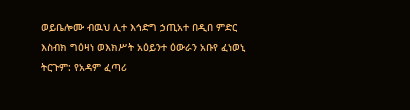ወይቤሎሙ ብዉህ ሊተ እኅድግ ኃጢአተ በዲበ ምድር እስብክ ግዕዛነ ወእክሥት አዕይንተ ዕውራን አቡየ ፈነወኒ ትርጉም: የአዳም ፈጣሪ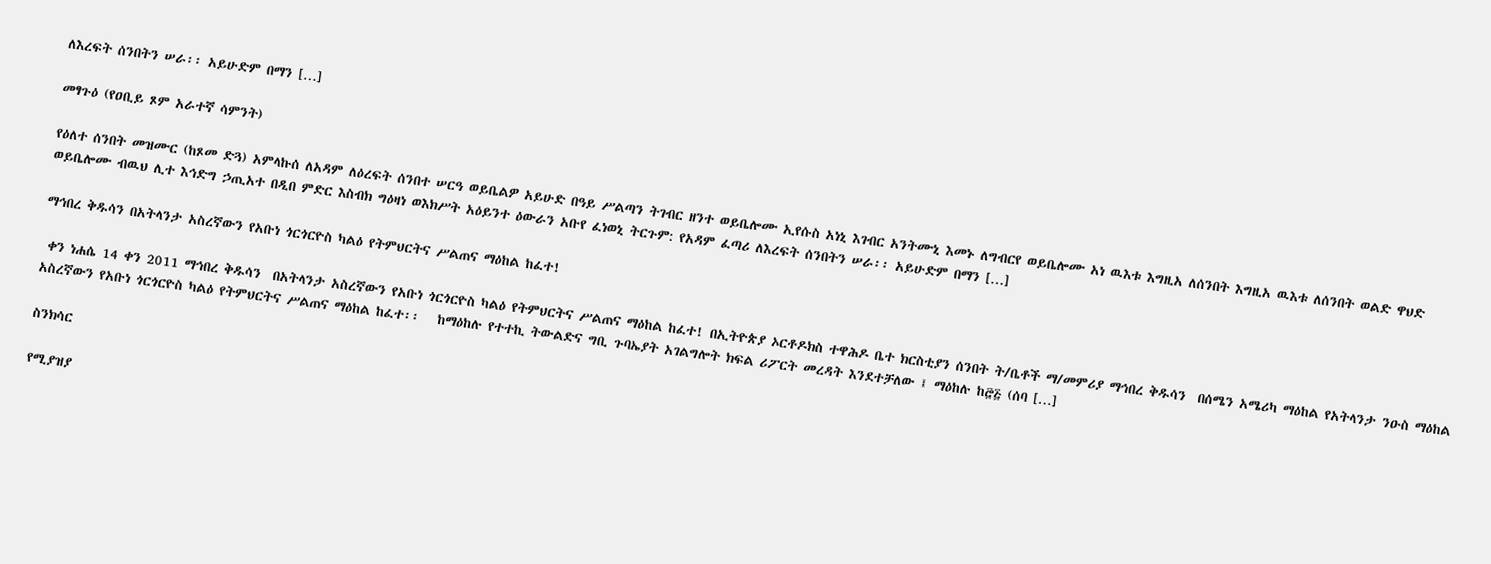ለእረፍት ሰንበትን ሠራ፡፡ አይሁድም በማን […]

መፃጉዕ (የዐቢይ ጾም አራተኛ ሳምንት)

የዕለተ ሰንበት መዝሙር (ከጾመ ድጓ) አምላኩሰ ለአዳም ለዕረፍት ሰንበተ ሠርዓ ወይቤልዎ አይሁድ በዓይ ሥልጣን ትገብር ዘንተ ወይቤሎሙ ኢየሱስ አነኒ እገብር አንትሙኒ እመኑ ለግብርየ ወይቤሎሙ አነ ዉእቱ እግዚአ ለሰንበት እግዚአ ዉእቱ ለሰንበት ወልድ ዋህድ ወይቤሎሙ ብዉህ ሊተ እኅድግ ኃጢአተ በዲበ ምድር እስብክ ግዕዛነ ወእክሥት አዕይንተ ዕውራን አቡየ ፈነወኒ ትርጉም: የአዳም ፈጣሪ ለእረፍት ሰንበትን ሠራ፡፡ አይሁድም በማን […]

ማኅበረ ቅዱሳን በአትላንታ አስረኛውን የአቡነ ጎርጎርዮስ ካልዕ የትምህርትና ሥልጠና ማዕከል ከፈተ!

 ቀን ነሐሴ 14 ቀን 2011 ማኅበረ ቅዱሳን  በአትላንታ አስረኛውን የአቡነ ጎርጎርዮስ ካልዕ የትምህርትና ሥልጠና ማዕከል ከፈተ! በኢትዮጵያ ኦርቶዶክስ ተዋሕዶ ቤተ ክርስቲያን ሰንበት ት/ቤቶች ማ/መምሪያ ማኅበረ ቅዱሳን  በሰሜን አሜሪካ ማዕከል የአትላንታ ንዑስ ማዕከል አስረኛውን የአቡነ ጎርጎርዮስ ካልዕ የትምህርትና ሥልጠና ማዕከል ከፈተ፡፡   ከማዕከሉ የተተኪ ትውልድና ግቢ ጉባኤያት አገልግሎት ክፍል ሪፖርት መረዳት እንደተቻለው ፤ ማዕከሉ ከ፸፭ (ሰባ […]

ስንክሳር

የሚያዝያ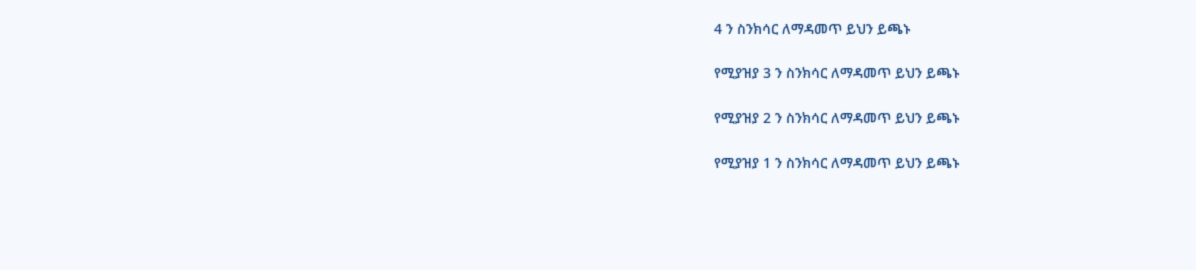4 ን ስንክሳር ለማዳመጥ ይህን ይጫኑ

የሚያዝያ 3 ን ስንክሳር ለማዳመጥ ይህን ይጫኑ

የሚያዝያ 2 ን ስንክሳር ለማዳመጥ ይህን ይጫኑ

የሚያዝያ 1 ን ስንክሳር ለማዳመጥ ይህን ይጫኑ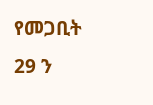የመጋቢት 29 ን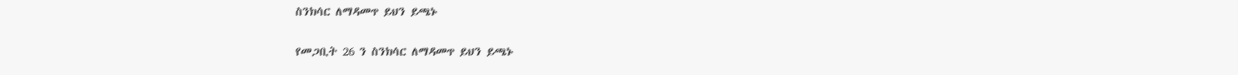ስንክሳር ለማዳመጥ ይህን ይጫኑ

የመጋቢት 26 ን ስንክሳር ለማዳመጥ ይህን ይጫኑ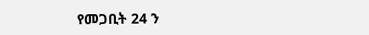የመጋቢት 24 ን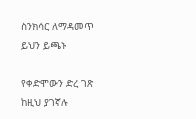ስንክሳር ለማዳመጥ ይህን ይጫኑ

የቀድሞውን ድረ ገጽ ከዚህ ያገኛሉ